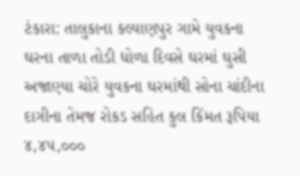ટંકારા: તાલુકાના કલ્યાણપુર ગામે યુવકના ઘરના તાળા તોડી ધોળા દિવસે ઘરમાં ઘુસી અજાણ્યા ચોરે યુવકના ઘરમાંથી સોના ચાંદીના દાગીના તેમજ રોકડ સહિત કુલ કિંમત રૂપિયા ૪,૪૫,૦૦૦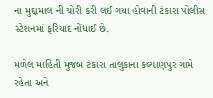ના મુદ્દામાલ ની ચોરી કરી લઈ ગયા હોવાની ટંકારા પોલીસ સ્ટેશનમાં ફરિયાદ નોંધાઈ છે.

મળેલ માહિતી મુજબ ટંકારા તાલુકાના કલ્યાણપુર ગામે રહેતા અને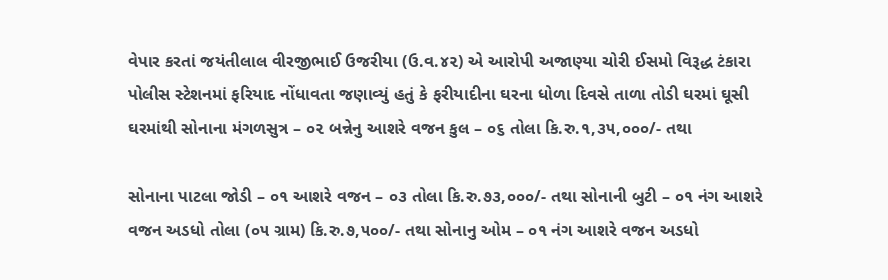વેપાર કરતાં જયંતીલાલ વીરજીભાઈ ઉજરીયા (ઉ.વ.૪૨) એ આરોપી અજાણ્યા ચોરી ઈસમો વિરૂદ્ધ ટંકારા પોલીસ સ્ટેશનમાં ફરિયાદ નોંધાવતા જણાવ્યું હતું કે ફરીયાદીના ઘરના ધોળા દિવસે તાળા તોડી ઘરમાં ઘૂસી ઘરમાંથી સોનાના મંગળસુત્ર – ૦૨ બન્નેનુ આશરે વજન કુલ – ૦૬ તોલા કિ.રુ.૧,૩૫,૦૦૦/- તથા

સોનાના પાટલા જોડી – ૦૧ આશરે વજન – ૦૩ તોલા કિ.રુ.૭૩,૦૦૦/- તથા સોનાની બુટી – ૦૧ નંગ આશરે વજન અડધો તોલા (૦૫ ગ્રામ) કિ.રુ.૭,૫૦૦/- તથા સોનાનુ ઓમ – ૦૧ નંગ આશરે વજન અડધો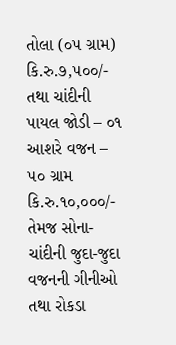તોલા (૦૫ ગ્રામ) કિ.રુ.૭,૫૦૦/- તથા ચાંદીની પાયલ જોડી – ૦૧ આશરે વજન – ૫૦ ગ્રામ કિ.રુ.૧૦,૦૦૦/- તેમજ સોના-ચાંદીની જુદા-જુદા વજનની ગીનીઓ તથા રોકડા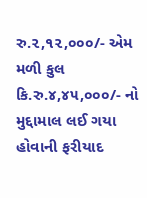રુ.૨,૧૨,૦૦૦/- એમ મળી કુલ કિ.રુ.૪,૪૫,૦૦૦/- નો મુદ્દામાલ લઈ ગયા હોવાની ફરીયાદ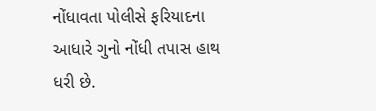નોંધાવતા પોલીસે ફરિયાદના આધારે ગુનો નોંધી તપાસ હાથ ધરી છે.